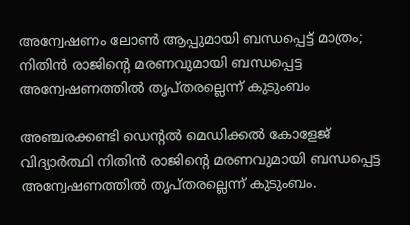അന്വേഷണം ലോണ്‍ ആപ്പുമായി ബന്ധപ്പെട്ട് മാത്രം; നിതിൻ രാജിന്റെ മരണവുമായി ബന്ധപ്പെട്ട അന്വേഷണത്തിൽ തൃപ്തരല്ലെന്ന് കുടുംബം

അഞ്ചരക്കണ്ടി ഡെന്റല്‍ മെഡിക്കല്‍ കോളേജ് വിദ്യാർത്ഥി നിതിന്‍ രാജിന്റെ മരണവുമായി ബന്ധപ്പെട്ട അന്വേഷണത്തിൽ തൃപ്തരല്ലെന്ന് കുടുംബം.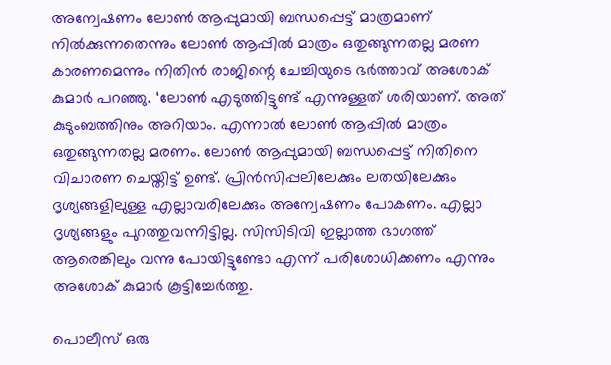അന്വേഷണം ലോണ്‍ ആപ്പുമായി ബന്ധപ്പെട്ട് മാത്രമാണ് നില്‍ക്കുന്നതെന്നും ലോണ്‍ ആപ്പില്‍ മാത്രം ഒതുങ്ങുന്നതല്ല മരണ കാരണമെന്നും നിതിന്‍ രാജിന്റെ ചേച്ചിയുടെ ഭര്‍ത്താവ് അശോക് കുമാര്‍ പറഞ്ഞു. ‘ലോണ്‍ എടുത്തിട്ടുണ്ട് എന്നുള്ളത് ശരിയാണ്. അത് കുടുംബത്തിനും അറിയാം. എന്നാല്‍ ലോണ്‍ ആപ്പില്‍ മാത്രം ഒതുങ്ങുന്നതല്ല മരണം. ലോണ്‍ ആപ്പുമായി ബന്ധപ്പെട്ട് നിതിനെ വിചാരണ ചെയ്തിട്ട് ഉണ്ട്. പ്രിന്‍സിപ്പലിലേക്കും ലതയിലേക്കും ദൃശ്യങ്ങളിലുള്ള എല്ലാവരിലേക്കും അന്വേഷണം പോകണം. എല്ലാ ദൃശ്യങ്ങളും പുറത്തുവന്നിട്ടില്ല. സിസിടിവി ഇല്ലാത്ത ഭാഗത്ത് ആരെങ്കിലും വന്നു പോയിട്ടുണ്ടോ എന്ന് പരിശോധിക്കണം എന്നും അശോക് കുമാര്‍ കൂട്ടിച്ചേര്‍ത്തു.

പൊലീസ് ഒരു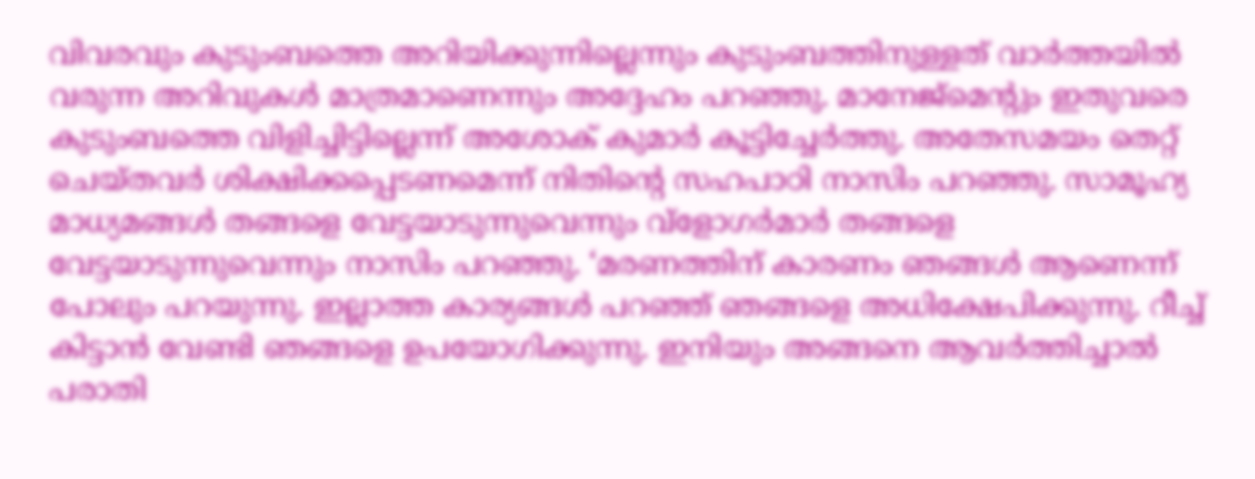വിവരവും കുടുംബത്തെ അറിയിക്കുന്നില്ലെന്നും കുടുംബത്തിനുള്ളത് വാര്‍ത്തയില്‍ വരുന്ന അറിവുകള്‍ മാത്രമാണെന്നും അദ്ദേഹം പറഞ്ഞു. മാനേജ്‌മെന്റും ഇതുവരെ കുടുംബത്തെ വിളിച്ചിട്ടില്ലെന്ന് അശോക് കുമാര്‍ കൂട്ടിച്ചേര്‍ത്തു. അതേസമയം തെറ്റ് ചെയ്തവര്‍ ശിക്ഷിക്കപ്പെടണമെന്ന് നിതിന്റെ സഹപാഠി നാസിം പറഞ്ഞു. സാമൂഹ്യ മാധ്യമങ്ങള്‍ തങ്ങളെ വേട്ടയാടുന്നുവെന്നും വ്‌ളോഗര്‍മാര്‍ തങ്ങളെ വേട്ടയാടുന്നുവെന്നും നാസിം പറഞ്ഞു. ‘മരണത്തിന് കാരണം ഞങ്ങള്‍ ആണെന്ന് പോലും പറയുന്നു. ഇല്ലാത്ത കാര്യങ്ങള്‍ പറഞ്ഞ് ഞങ്ങളെ അധിക്ഷേപിക്കുന്നു. റീച്ച് കിട്ടാന്‍ വേണ്ടി ഞങ്ങളെ ഉപയോഗിക്കുന്നു. ഇനിയും അങ്ങനെ ആവര്‍ത്തിച്ചാല്‍ പരാതി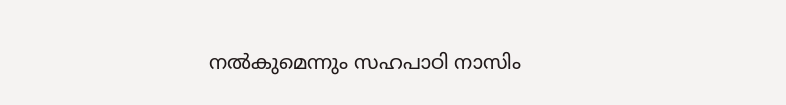നല്‍കുമെന്നും സഹപാഠി നാസിം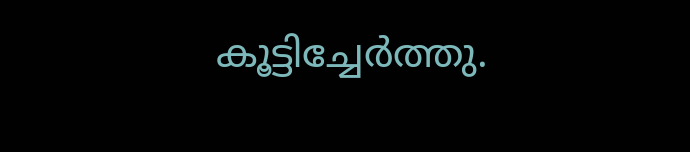കൂട്ടിച്ചേർത്തു.